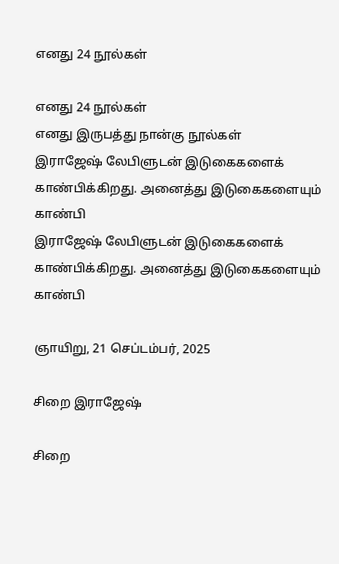எனது 24 நூல்கள்

எனது 24 நூல்கள்
எனது இருபத்து நான்கு நூல்கள்
இராஜேஷ் லேபிளுடன் இடுகைகளைக் காண்பிக்கிறது. அனைத்து இடுகைகளையும் காண்பி
இராஜேஷ் லேபிளுடன் இடுகைகளைக் காண்பிக்கிறது. அனைத்து இடுகைகளையும் காண்பி

ஞாயிறு, 21 செப்டம்பர், 2025

சிறை இராஜேஷ்

சிறை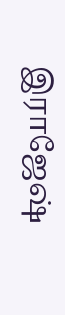இராஜேஷ்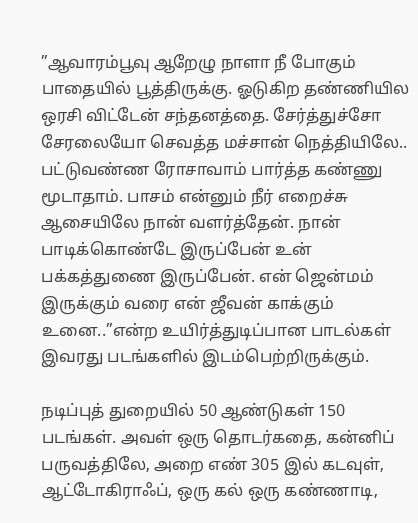”ஆவாரம்பூவு ஆறேழு நாளா நீ போகும் பாதையில் பூத்திருக்கு. ஓடுகிற தண்ணியில ஒரசி விட்டேன் சந்தனத்தை. சேர்த்துச்சோ சேரலையோ செவத்த மச்சான் நெத்தியிலே.. பட்டுவண்ண ரோசாவாம் பார்த்த கண்ணு மூடாதாம். பாசம் என்னும் நீர் எறைச்சு ஆசையிலே நான் வளர்த்தேன். நான் பாடிக்கொண்டே இருப்பேன் உன் பக்கத்துணை இருப்பேன். என் ஜென்மம் இருக்கும் வரை என் ஜீவன் காக்கும் உனை..”என்ற உயிர்த்துடிப்பான பாடல்கள் இவரது படங்களில் இடம்பெற்றிருக்கும்.

நடிப்புத் துறையில் 50 ஆண்டுகள் 150 படங்கள். அவள் ஒரு தொடர்கதை, கன்னிப் பருவத்திலே, அறை எண் 305 இல் கடவுள், ஆட்டோகிராஃப், ஒரு கல் ஒரு கண்ணாடி,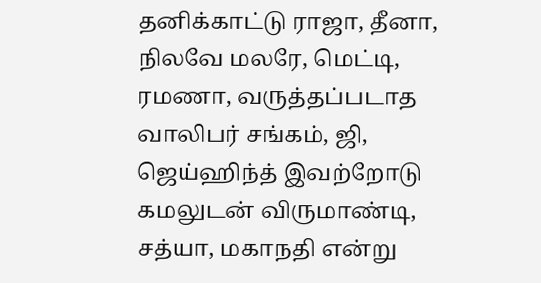தனிக்காட்டு ராஜா, தீனா, நிலவே மலரே, மெட்டி, ரமணா, வருத்தப்படாத வாலிபர் சங்கம், ஜி, ஜெய்ஹிந்த் இவற்றோடு கமலுடன் விருமாண்டி, சத்யா, மகாநதி என்று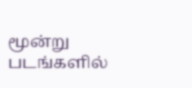மூன்று படங்களில்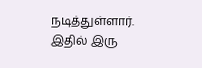நடித்துள்ளார். இதில் இரு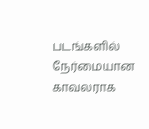படங்களில் நேர்மையான காவலராக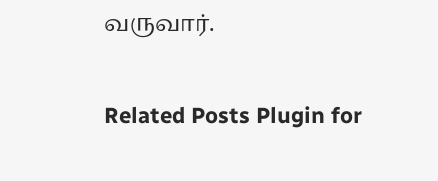வருவார்.

Related Posts Plugin for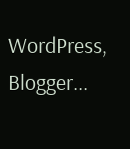WordPress, Blogger...